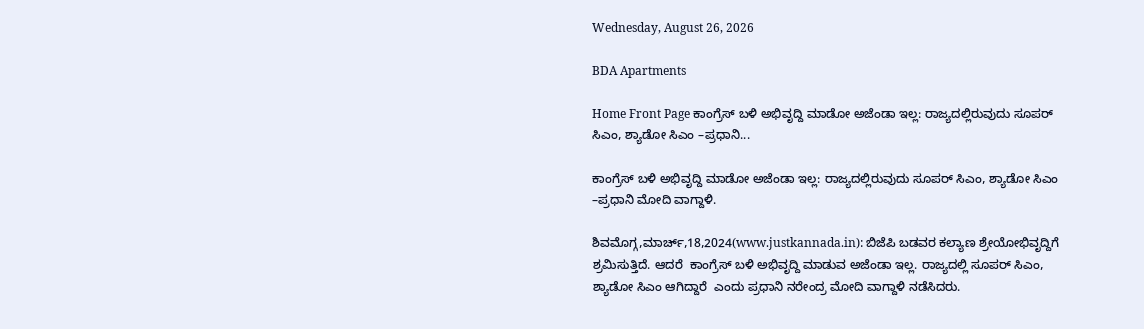Wednesday, August 26, 2026

BDA Apartments

Home Front Page ಕಾಂಗ್ರೆಸ್ ಬಳಿ ಅಭಿವೃದ್ದಿ ಮಾಡೋ ಅಜೆಂಡಾ ಇಲ್ಲ: ರಾಜ್ಯದಲ್ಲಿರುವುದು ಸೂಪರ್ ಸಿಎಂ, ಶ್ಯಾಡೋ ಸಿಎಂ –ಪ್ರಧಾನಿ...

ಕಾಂಗ್ರೆಸ್ ಬಳಿ ಅಭಿವೃದ್ದಿ ಮಾಡೋ ಅಜೆಂಡಾ ಇಲ್ಲ: ರಾಜ್ಯದಲ್ಲಿರುವುದು ಸೂಪರ್ ಸಿಎಂ, ಶ್ಯಾಡೋ ಸಿಎಂ –ಪ್ರಧಾನಿ ಮೋದಿ ವಾಗ್ದಾಳಿ.

ಶಿವಮೊಗ್ಗ,ಮಾರ್ಚ್,18,2024(www.justkannada.in): ಬಿಜೆಪಿ ಬಡವರ ಕಲ್ಯಾಣ ಶ್ರೇಯೋಭಿವೃದ್ದಿಗೆ ಶ್ರಮಿಸುತ್ತಿದೆ. ಆದರೆ  ಕಾಂಗ್ರೆಸ್ ಬಳಿ ಅಭಿವೃದ್ದಿ ಮಾಡುವ ಅಜೆಂಡಾ ಇಲ್ಲ. ರಾಜ್ಯದಲ್ಲಿ ಸೂಪರ್ ಸಿಎಂ, ಶ್ಯಾಡೋ ಸಿಎಂ ಆಗಿದ್ದಾರೆ  ಎಂದು ಪ್ರಧಾನಿ ನರೇಂದ್ರ ಮೋದಿ ವಾಗ್ದಾಳಿ ನಡೆಸಿದರು.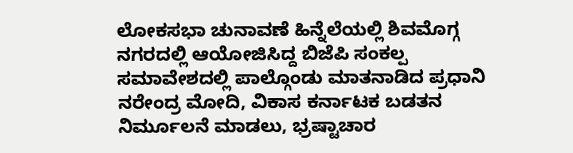ಲೋಕಸಭಾ ಚುನಾವಣೆ ಹಿನ್ನೆಲೆಯಲ್ಲಿ ಶಿವಮೊಗ್ಗ ನಗರದಲ್ಲಿ ಆಯೋಜಿಸಿದ್ದ ಬಿಜೆಪಿ ಸಂಕಲ್ಪ ಸಮಾವೇಶದಲ್ಲಿ ಪಾಲ್ಗೊಂಡು ಮಾತನಾಡಿದ ಪ್ರಧಾನಿ ನರೇಂದ್ರ ಮೋದಿ, ವಿಕಾಸ ಕರ್ನಾಟಕ ಬಡತನ ನಿರ್ಮೂಲನೆ ಮಾಡಲು, ಭ್ರಷ್ಟಾಚಾರ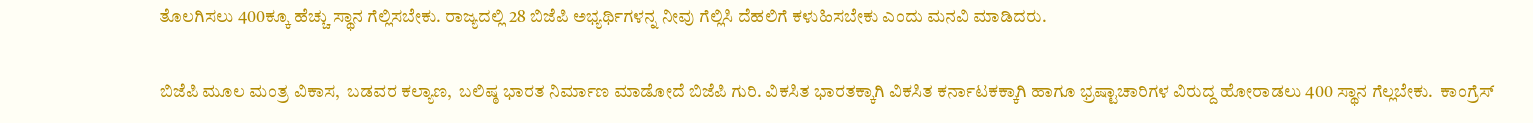ತೊಲಗಿಸಲು 400ಕ್ಕೂ ಹೆಚ್ಚು ಸ್ಥಾನ ಗೆಲ್ಲಿಸಬೇಕು. ರಾಜ್ಯದಲ್ಲಿ 28 ಬಿಜೆಪಿ ಅಭ್ಯರ್ಥಿಗಳನ್ನ ನೀವು ಗೆಲ್ಲಿಸಿ ದೆಹಲಿಗೆ ಕಳುಹಿಸಬೇಕು ಎಂದು ಮನವಿ ಮಾಡಿದರು.

ಬಿಜೆಪಿ ಮೂಲ ಮಂತ್ರ ವಿಕಾಸ,  ಬಡವರ ಕಲ್ಯಾಣ,  ಬಲಿಷ್ಠ ಭಾರತ ನಿರ್ಮಾಣ ಮಾಡೋದೆ ಬಿಜೆಪಿ ಗುರಿ. ವಿಕಸಿತ ಭಾರತಕ್ಕಾಗಿ ವಿಕಸಿತ ಕರ್ನಾಟಕಕ್ಕಾಗಿ ಹಾಗೂ ಭ್ರಷ್ಟಾಚಾರಿಗಳ ವಿರುದ್ದ ಹೋರಾಡಲು 400 ಸ್ಥಾನ ಗೆಲ್ಲಬೇಕು.  ಕಾಂಗ್ರೆಸ್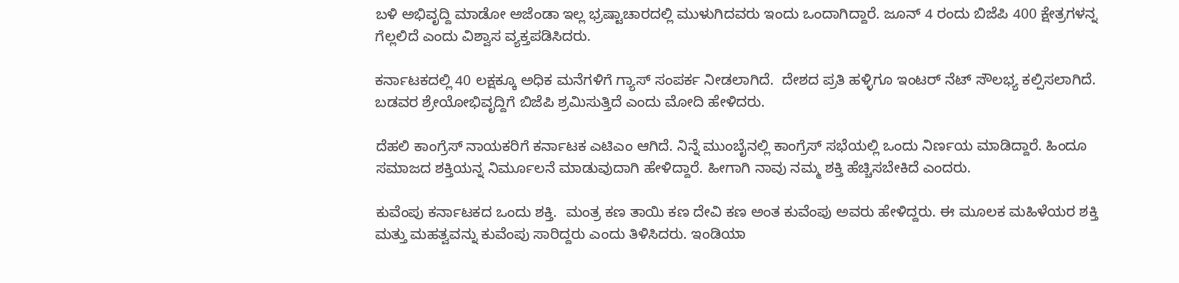ಬಳಿ ಅಭಿವೃದ್ದಿ ಮಾಡೋ ಅಜೆಂಡಾ ಇಲ್ಲ ಭ್ರಷ್ಟಾಚಾರದಲ್ಲಿ ಮುಳುಗಿದವರು ಇಂದು ಒಂದಾಗಿದ್ದಾರೆ. ಜೂನ್ 4 ರಂದು ಬಿಜೆಪಿ 400 ಕ್ಷೇತ್ರಗಳನ್ನ ಗೆಲ್ಲಲಿದೆ ಎಂದು ವಿಶ್ವಾಸ ವ್ಯಕ್ತಪಡಿಸಿದರು.

ಕರ್ನಾಟಕದಲ್ಲಿ 40 ಲಕ್ಷಕ್ಕೂ ಅಧಿಕ ಮನೆಗಳಿಗೆ ಗ್ಯಾಸ್ ಸಂಪರ್ಕ ನೀಡಲಾಗಿದೆ.  ದೇಶದ ಪ್ರತಿ ಹಳ್ಳಿಗೂ ಇಂಟರ್ ನೆಟ್ ಸೌಲಭ್ಯ ಕಲ್ಪಿಸಲಾಗಿದೆ.  ಬಡವರ ಶ್ರೇಯೋಭಿವೃದ್ದಿಗೆ ಬಿಜೆಪಿ ಶ್ರಮಿಸುತ್ತಿದೆ ಎಂದು ಮೋದಿ ಹೇಳಿದರು.

ದೆಹಲಿ ಕಾಂಗ್ರೆಸ್ ನಾಯಕರಿಗೆ ಕರ್ನಾಟಕ ಎಟಿಎಂ ಆಗಿದೆ. ನಿನ್ನೆ ಮುಂಬೈನಲ್ಲಿ ಕಾಂಗ್ರೆಸ್ ಸಭೆಯಲ್ಲಿ ಒಂದು ನಿರ್ಣಯ ಮಾಡಿದ್ದಾರೆ. ಹಿಂದೂ ಸಮಾಜದ ಶಕ್ತಿಯನ್ನ ನಿರ್ಮೂಲನೆ ಮಾಡುವುದಾಗಿ ಹೇಳಿದ್ದಾರೆ. ಹೀಗಾಗಿ ನಾವು ನಮ್ಮ ಶಕ್ತಿ ಹೆಚ್ಚಿಸಬೇಕಿದೆ ಎಂದರು.

ಕುವೆಂಪು ಕರ್ನಾಟಕದ ಒಂದು ಶಕ್ತಿ.  ಮಂತ್ರ ಕಣ ತಾಯಿ ಕಣ ದೇವಿ ಕಣ ಅಂತ ಕುವೆಂಪು ಅವರು ಹೇಳಿದ್ದರು. ಈ ಮೂಲಕ ಮಹಿಳೆಯರ ಶಕ್ತಿ ಮತ್ತು ಮಹತ್ವವನ್ನು ಕುವೆಂಪು ಸಾರಿದ್ದರು ಎಂದು ತಿಳಿಸಿದರು. ಇಂಡಿಯಾ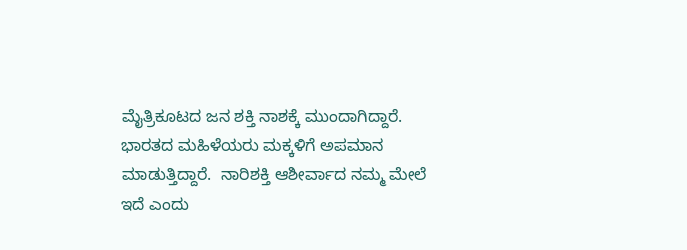ಮೈತ್ರಿಕೂಟದ ಜನ ಶಕ್ತಿ ನಾಶಕ್ಕೆ ಮುಂದಾಗಿದ್ದಾರೆ.  ಭಾರತದ ಮಹಿಳೆಯರು ಮಕ್ಕಳಿಗೆ ಅಪಮಾನ ಮಾಡುತ್ತಿದ್ದಾರೆ.  ನಾರಿಶಕ್ತಿ ಆಶೀರ್ವಾದ ನಮ್ಮ ಮೇಲೆ ಇದೆ ಎಂದು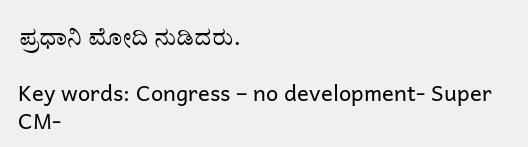ಪ್ರಧಾನಿ ಮೋದಿ ನುಡಿದರು.

Key words: Congress – no development- Super CM-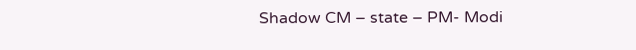Shadow CM – state – PM- Modi